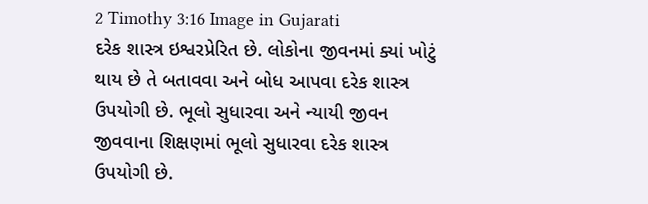2 Timothy 3:16 Image in Gujarati
દરેક શાસ્ત્ર ઇશ્વરપ્રેરિત છે. લોકોના જીવનમાં ક્યાં ખોટું થાય છે તે બતાવવા અને બોધ આપવા દરેક શાસ્ત્ર ઉપયોગી છે. ભૂલો સુધારવા અને ન્યાયી જીવન જીવવાના શિક્ષણમાં ભૂલો સુધારવા દરેક શાસ્ત્ર ઉપયોગી છે.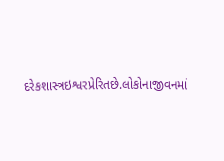દરેકશાસ્ત્રઇશ્વરપ્રેરિતછે.લોકોનાજીવનમાં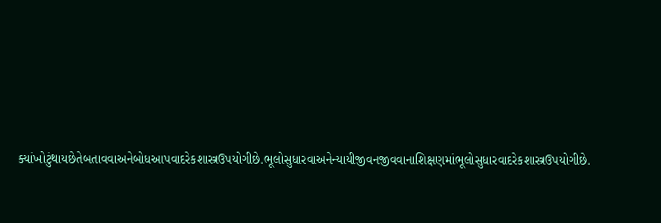ક્યાંખોટુંથાયછેતેબતાવવાઅનેબોધઆપવાદરેકશાસ્ત્રઉપયોગીછે.ભૂલોસુધારવાઅનેન્યાયીજીવનજીવવાનાશિક્ષણમાંભૂલોસુધારવાદરેકશાસ્ત્રઉપયોગીછે.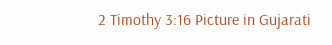2 Timothy 3:16 Picture in Gujarati